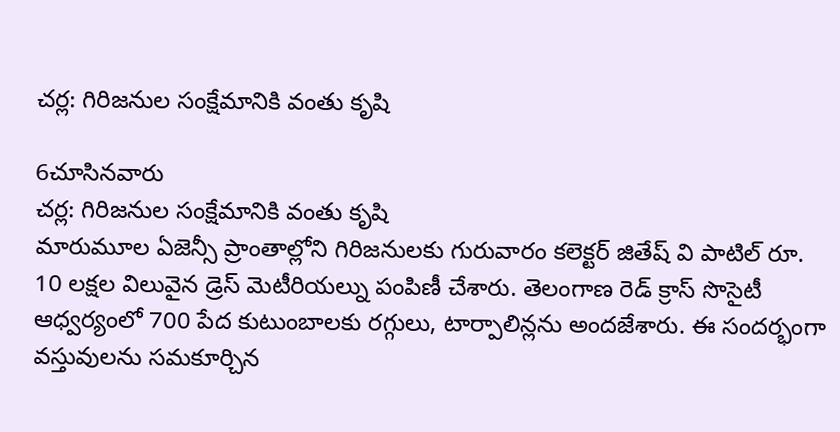చర్ల: గిరిజనుల సంక్షేమానికి వంతు కృషి

6చూసినవారు
చర్ల: గిరిజనుల సంక్షేమానికి వంతు కృషి
మారుమూల ఏజెన్సీ ప్రాంతాల్లోని గిరిజనులకు గురువారం కలెక్టర్ జితేష్ వి పాటిల్ రూ. 10 లక్షల విలువైన డ్రెస్ మెటీరియల్ను పంపిణీ చేశారు. తెలంగాణ రెడ్ క్రాస్ సొసైటీ ఆధ్వర్యంలో 700 పేద కుటుంబాలకు రగ్గులు, టార్పాలిన్లను అందజేశారు. ఈ సందర్భంగా వస్తువులను సమకూర్చిన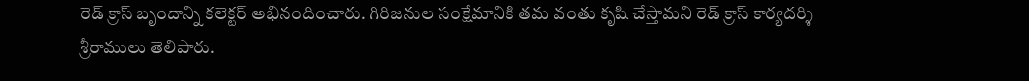రెడ్ క్రాస్ బృందాన్ని కలెక్టర్ అభినందించారు. గిరిజనుల సంక్షేమానికి తమ వంతు కృషి చేస్తామని రెడ్ క్రాస్ కార్యదర్శి శ్రీరాములు తెలిపారు.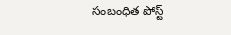సంబంధిత పోస్ట్